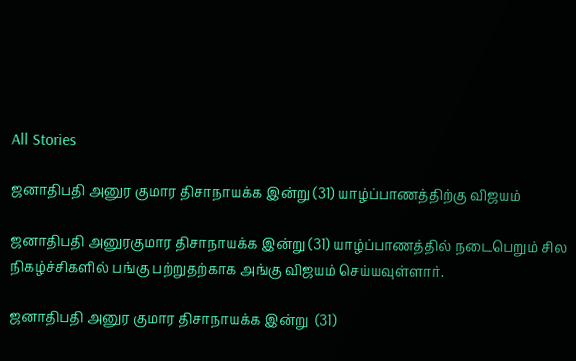All Stories

ஜனாதிபதி அனுர குமார திசாநாயக்க இன்று (31) யாழ்ப்பாணத்திற்கு விஜயம்

ஜனாதிபதி அனுரகுமார திசாநாயக்க இன்று (31) யாழ்ப்பாணத்தில் நடைபெறும் சில  நிகழ்ச்சிகளில் பங்கு பற்றுதற்காக அங்கு விஜயம் செய்யவுள்ளார்.

ஜனாதிபதி அனுர குமார திசாநாயக்க இன்று  (31)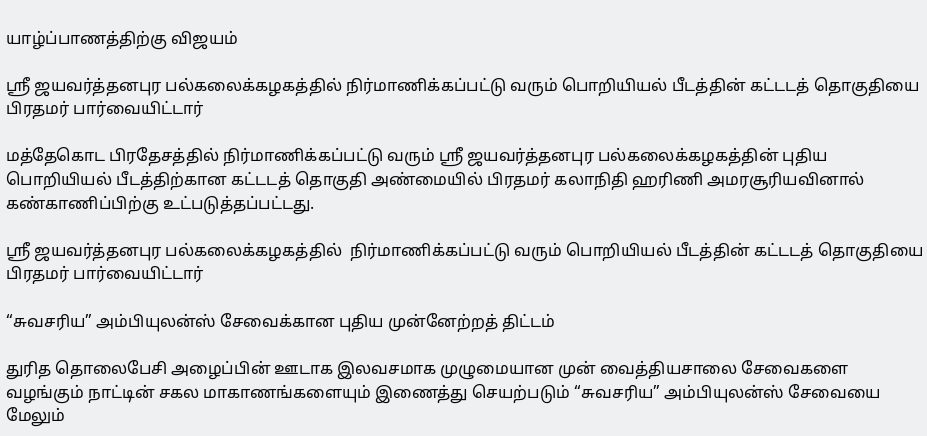யாழ்ப்பாணத்திற்கு விஜயம்

ஸ்ரீ ஜயவர்த்தனபுர பல்கலைக்கழகத்தில் நிர்மாணிக்கப்பட்டு வரும் பொறியியல் பீடத்தின் கட்டடத் தொகுதியை பிரதமர் பார்வையிட்டார்

மத்தேகொட பிரதேசத்தில் நிர்மாணிக்கப்பட்டு வரும் ஸ்ரீ ஜயவர்த்தனபுர பல்கலைக்கழகத்தின் புதிய பொறியியல் பீடத்திற்கான கட்டடத் தொகுதி அண்மையில் பிரதமர் கலாநிதி ஹரிணி அமரசூரியவினால் கண்காணிப்பிற்கு உட்படுத்தப்பட்டது.

ஸ்ரீ ஜயவர்த்தனபுர பல்கலைக்கழகத்தில்  நிர்மாணிக்கப்பட்டு வரும் பொறியியல் பீடத்தின் கட்டடத் தொகுதியை பிரதமர் பார்வையிட்டார்

“சுவசரிய” அம்பியுலன்ஸ் சேவைக்கான புதிய முன்னேற்றத் திட்டம்

துரித தொலைபேசி அழைப்பின் ஊடாக இலவசமாக முழுமையான முன் வைத்தியசாலை சேவைகளை வழங்கும் நாட்டின் சகல மாகாணங்களையும் இணைத்து செயற்படும் “சுவசரிய” அம்பியுலன்ஸ் சேவையை மேலும்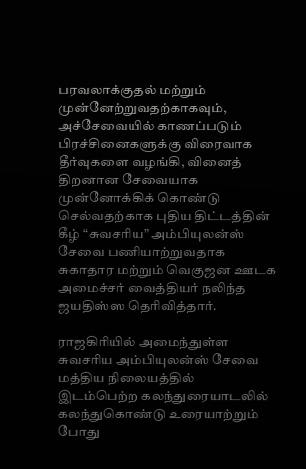பரவலாக்குதல் மற்றும்  முன்னேற்றுவதற்காகவும்,  அச்சேவையில் காணப்படும் பிரச்சினைகளுக்கு விரைவாக தீர்வுகளை வழங்கி, வினைத் திறனான சேவையாக முன்னோக்கிக் கொண்டு செல்வதற்காக புதிய திட்டத்தின் கீழ் “சுவசரிய” அம்பியுலன்ஸ் சேவை பணியாற்றுவதாக சுகாதார மற்றும் வெகுஜன ஊடக அமைச்சர் வைத்தியர் நலிந்த ஜயதிஸ்ஸ தெரிவித்தார்.

ராஜகிரியில் அமைந்துள்ள சுவசரிய அம்பியுலன்ஸ் சேவை மத்திய நிலையத்தில் இடம்பெற்ற கலந்துரையாடலில் கலந்துகொண்டு உரையாற்றும் போது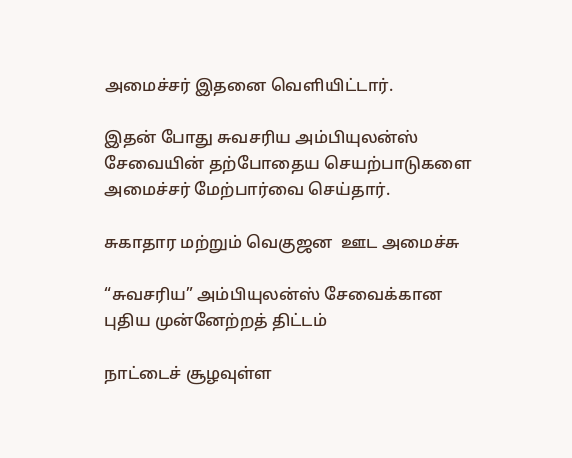அமைச்சர் இதனை வெளியிட்டார்.

இதன் போது சுவசரிய அம்பியுலன்ஸ் சேவையின் தற்போதைய செயற்பாடுகளை அமைச்சர் மேற்பார்வை செய்தார்.

சுகாதார மற்றும் வெகுஜன  ஊட அமைச்சு

“சுவசரிய” அம்பியுலன்ஸ் சேவைக்கான புதிய முன்னேற்றத் திட்டம்

நாட்டைச் சூழவுள்ள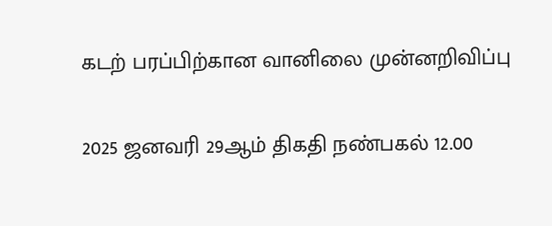கடற் பரப்பிற்கான வானிலை முன்னறிவிப்பு

2025 ஜனவரி 29ஆம் திகதி நண்பகல் 12.00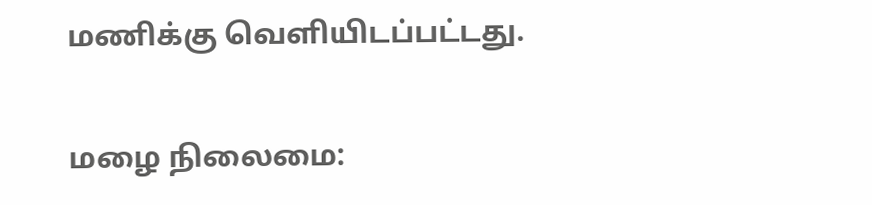மணிக்கு வெளியிடப்பட்டது.

மழை நிலைமை: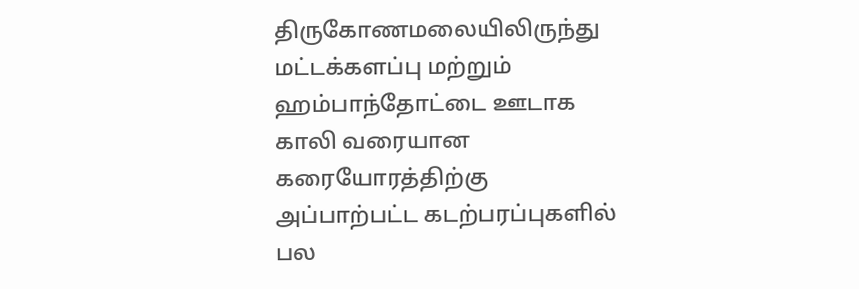திருகோணமலையிலிருந்து மட்டக்களப்பு மற்றும் ஹம்பாந்தோட்டை ஊடாக காலி வரையான கரையோரத்திற்கு அப்பாற்பட்ட கடற்பரப்புகளில் பல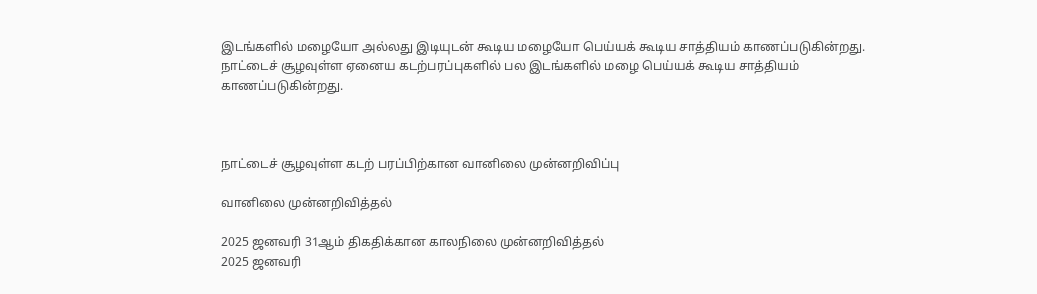இடங்களில் மழையோ அல்லது இடியுடன் கூடிய மழையோ பெய்யக் கூடிய சாத்தியம் காணப்படுகின்றது. நாட்டைச் சூழவுள்ள ஏனைய கடற்பரப்புகளில் பல இடங்களில் மழை பெய்யக் கூடிய சாத்தியம் காணப்படுகின்றது.



நாட்டைச் சூழவுள்ள கடற் பரப்பிற்கான வானிலை முன்னறிவிப்பு

வானிலை முன்னறிவித்தல்

2025 ஜனவரி 31ஆம் திகதிக்கான காலநிலை முன்னறிவித்தல்
2025 ஜனவரி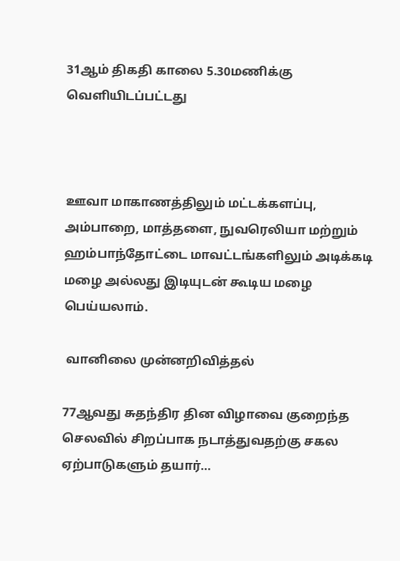31ஆம் திகதி காலை 5.30மணிக்கு வெளியிடப்பட்டது



ஊவா மாகாணத்திலும் மட்டக்களப்பு, அம்பாறை, மாத்தளை, நுவரெலியா மற்றும் ஹம்பாந்தோட்டை மாவட்டங்களிலும் அடிக்கடி மழை அல்லது இடியுடன் கூடிய மழை பெய்யலாம்.

 வானிலை முன்னறிவித்தல்

77ஆவது சுதந்திர தின விழாவை குறைந்த செலவில் சிறப்பாக நடாத்துவதற்கு சகல ஏற்பாடுகளும் தயார்…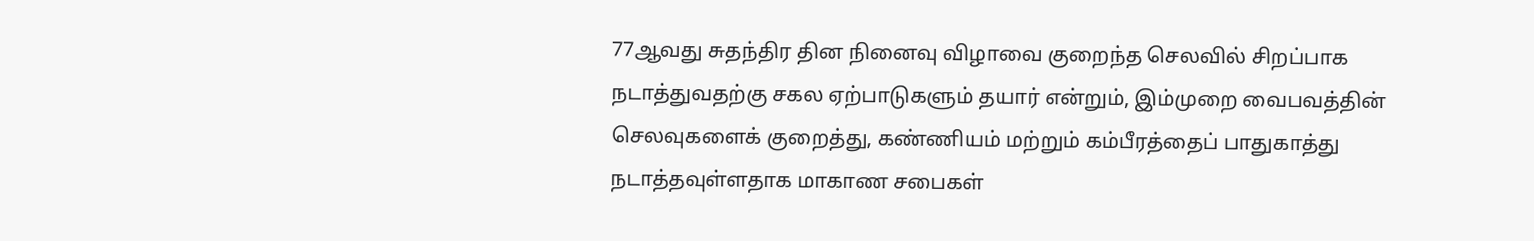77ஆவது சுதந்திர தின நினைவு விழாவை குறைந்த செலவில் சிறப்பாக நடாத்துவதற்கு சகல ஏற்பாடுகளும் தயார் என்றும், இம்முறை வைபவத்தின் செலவுகளைக் குறைத்து, கண்ணியம் மற்றும் கம்பீரத்தைப் பாதுகாத்து நடாத்தவுள்ளதாக மாகாண சபைகள்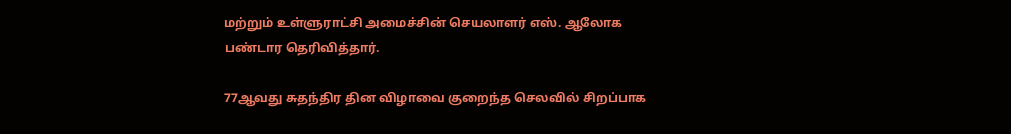மற்றும் உள்ளுராட்சி அமைச்சின் செயலாளர் எஸ். ஆலோக பண்டார தெரிவித்தார்.

77ஆவது சுதந்திர தின விழாவை குறைந்த செலவில் சிறப்பாக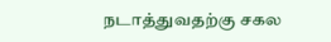நடாத்துவதற்கு சகல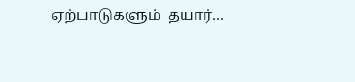ஏற்பாடுகளும்  தயார்…